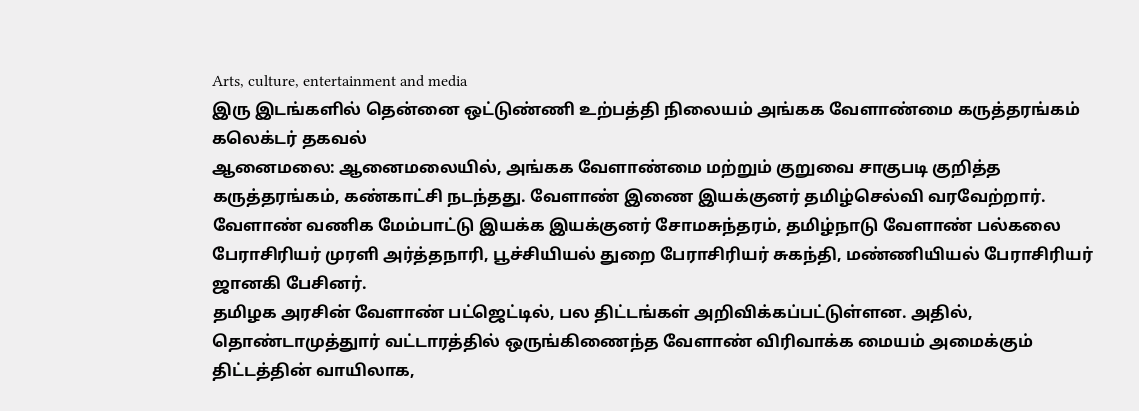Arts, culture, entertainment and media
இரு இடங்களில் தென்னை ஒட்டுண்ணி உற்பத்தி நிலையம் அங்கக வேளாண்மை கருத்தரங்கம் கலெக்டர் தகவல்
ஆனைமலை: ஆனைமலையில், அங்கக வேளாண்மை மற்றும் குறுவை சாகுபடி குறித்த கருத்தரங்கம், கண்காட்சி நடந்தது. வேளாண் இணை இயக்குனர் தமிழ்செல்வி வரவேற்றார். வேளாண் வணிக மேம்பாட்டு இயக்க இயக்குனர் சோமசுந்தரம், தமிழ்நாடு வேளாண் பல்கலை பேராசிரியர் முரளி அர்த்தநாரி, பூச்சியியல் துறை பேராசிரியர் சுகந்தி, மண்ணியியல் பேராசிரியர் ஜானகி பேசினர்.
தமிழக அரசின் வேளாண் பட்ஜெட்டில், பல திட்டங்கள் அறிவிக்கப்பட்டுள்ளன. அதில், தொண்டாமுத்துார் வட்டாரத்தில் ஒருங்கிணைந்த வேளாண் விரிவாக்க மையம் அமைக்கும் திட்டத்தின் வாயிலாக,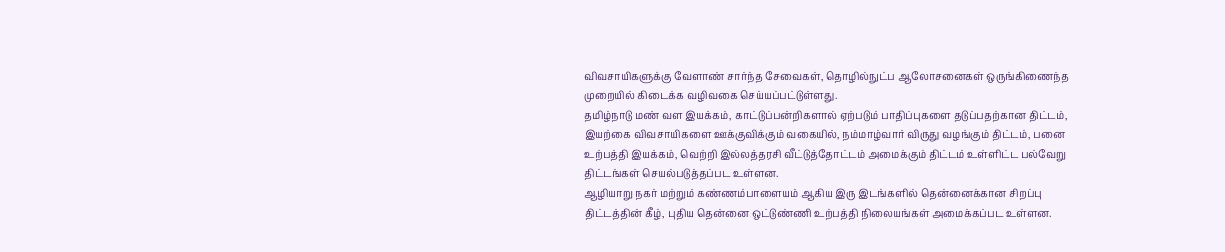விவசாயிகளுக்கு வேளாண் சார்ந்த சேவைகள், தொழில்நுட்ப ஆலோசனைகள் ஒருங்கிணைந்த முறையில் கிடைக்க வழிவகை செய்யப்பட்டுள்ளது.
தமிழ்நாடு மண் வள இயக்கம், காட்டுப்பன்றிகளால் ஏற்படும் பாதிப்புகளை தடுப்பதற்கான திட்டம், இயற்கை விவசாயிகளை ஊக்குவிக்கும் வகையில், நம்மாழ்வார் விருது வழங்கும் திட்டம், பனை உற்பத்தி இயக்கம், வெற்றி இல்லத்தரசி வீட்டுத்தோட்டம் அமைக்கும் திட்டம் உள்ளிட்ட பல்வேறு திட்டங்கள் செயல்படுத்தப்பட உள்ளன.
ஆழியாறு நகர் மற்றும் கண்ணம்பாளையம் ஆகிய இரு இடங்களில் தென்னைக்கான சிறப்பு திட்டத்தின் கீழ், புதிய தென்னை ஒட்டுண்ணி உற்பத்தி நிலையங்கள் அமைக்கப்பட உள்ளன.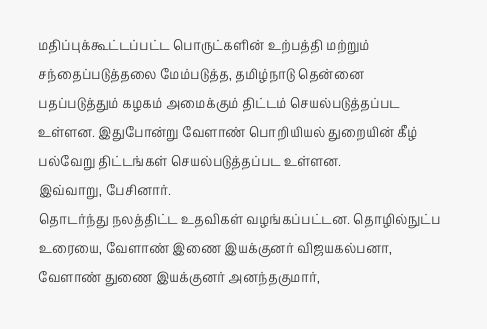மதிப்புக்கூட்டப்பட்ட பொருட்களின் உற்பத்தி மற்றும் சந்தைப்படுத்தலை மேம்படுத்த, தமிழ்நாடு தென்னை பதப்படுத்தும் கழகம் அமைக்கும் திட்டம் செயல்படுத்தப்பட உள்ளன. இதுபோன்று வேளாண் பொறியியல் துறையின் கீழ் பல்வேறு திட்டங்கள் செயல்படுத்தப்பட உள்ளன.
இவ்வாறு, பேசினார்.
தொடர்ந்து நலத்திட்ட உதவிகள் வழங்கப்பட்டன. தொழில்நுட்ப உரையை, வேளாண் இணை இயக்குனர் விஜயகல்பனா, வேளாண் துணை இயக்குனர் அனந்தகுமார்,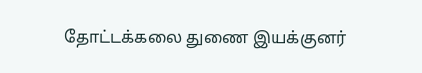தோட்டக்கலை துணை இயக்குனர்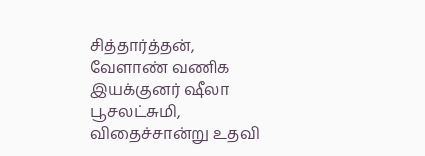சித்தார்த்தன், வேளாண் வணிக இயக்குனர் ஷீலா பூசலட்சுமி, விதைச்சான்று உதவி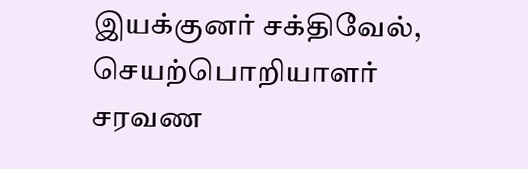இயக்குனர் சக்திவேல், செயற்பொறியாளர் சரவண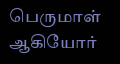பெருமாள் ஆகியோர்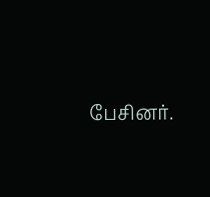பேசினர்.